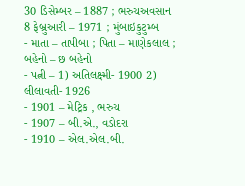30 ડિસેમ્બર – 1887 ; ભરુચઅવસાન
8 ફેબ્રુઆરી – 1971 ; મુંબાઇકુટુમ્બ
- માતા – તાપીબા ; પિતા – માણેકલાલ ; બહેનો – છ બહેનો
- પત્ની – 1) અતિલક્ષ્મી- 1900 2) લીલાવતી- 1926
- 1901 – મેટ્રિક , ભરુચ
- 1907 – બી.એ., વડોદરા
- 1910 – એલ.એલ.બી.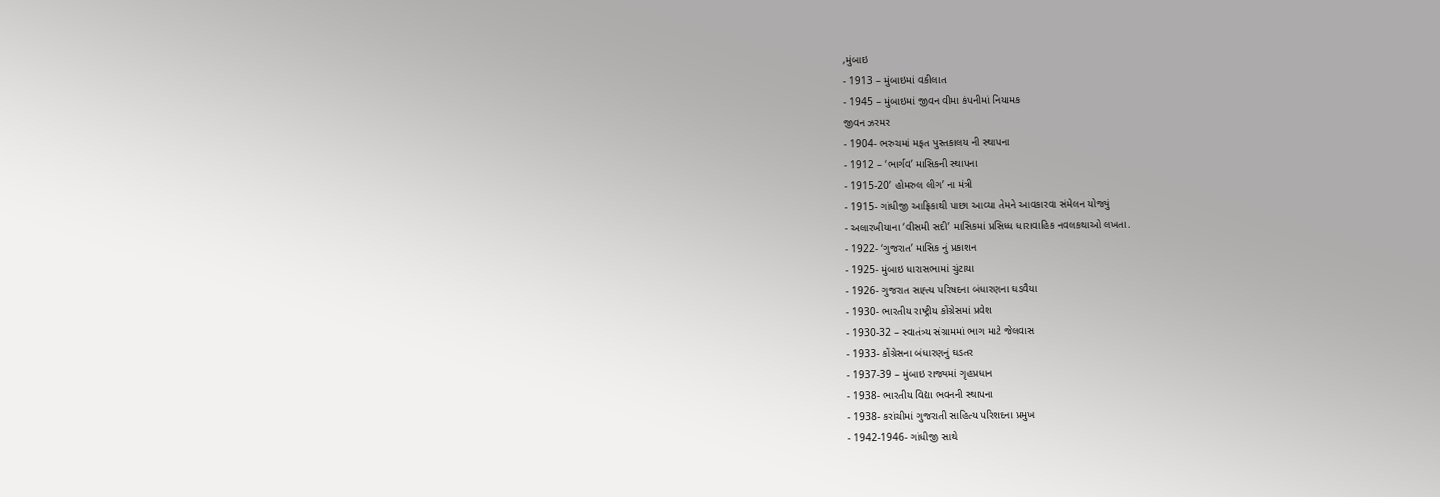,મુંબાઇ
- 1913 – મુંબાઇમાં વકીલાત
- 1945 – મુંબાઇમાં જીવન વીમા કંપનીમાં નિયામક
જીવન ઝરમર
- 1904- ભરુચમાં મફત પુસ્તકાલય ની સ્થાપના
- 1912 – ‘ભાર્ગવ’ માસિકની સ્થાપના
- 1915-20’ હોમરુલ લીગ’ ના મંત્રી
- 1915- ગાંધીજી આફ્રિકાથી પાછા આવ્યા તેમને આવકારવા સંમેલન યોજ્યું
- અલારખીયાના ‘વીસમી સદી’ માસિકમાં પ્રસિધ્ધ ધારાવાહિક નવલકથાઓ લખતા.
- 1922- ‘ગુજરાત’ માસિક નું પ્રકાશન
- 1925- મુંબાઇ ધારાસભામાં ચુંટાયા
- 1926- ગુજરાત સાહ્ત્ય પરિષદના બંધારણના ઘડવૈયા
- 1930- ભારતીય રાષ્ટ્રીય કોંગ્રેસમાં પ્રવેશ
- 1930-32 – સ્વાતંત્ર્ય સંગ્રામમાં ભાગ માટે જેલવાસ
- 1933- કોંગ્રેસના બંધારણનું ઘડતર
- 1937-39 – મુંબાઇ રાજ્યમાં ગૃહપ્રધાન
- 1938- ભારતીય વિદ્યા ભવનની સ્થાપના
- 1938- કરાંચીમાં ગુજરાતી સાહિત્ય પરિશદના પ્રમુખ
- 1942-1946- ગાંધીજી સાથે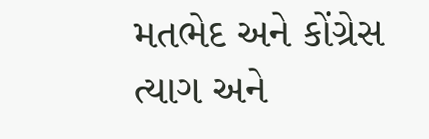મતભેદ અને કોંગ્રેસ ત્યાગ અને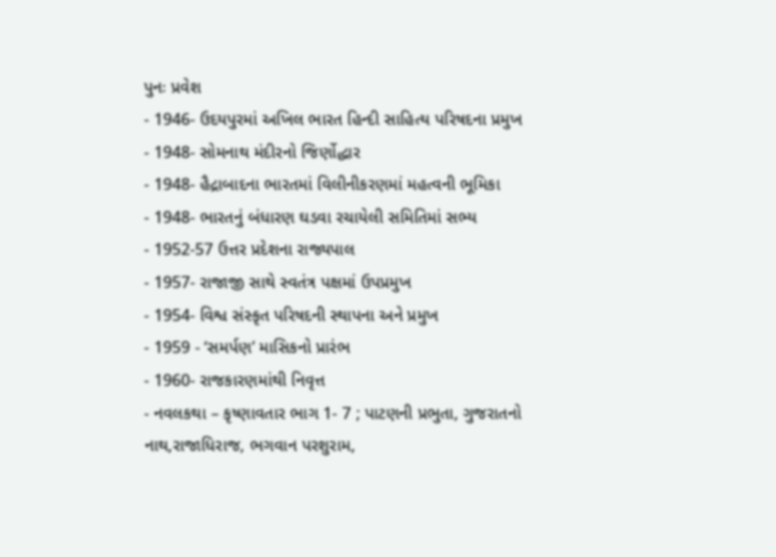પુનઃ પ્રવેશ
- 1946- ઉદયપુરમાં અખિલ ભારત હિન્દી સાહિત્ય પરિષદના પ્રમુખ
- 1948- સોમનાથ મંદીરનો જિર્ણોદ્ધાર
- 1948- હૈદ્રાબાદના ભારતમાં વિલીનીકરણમાં મહત્વની ભૂમિકા
- 1948- ભારતનું બંધારણ ઘડવા રચાયેલી સમિતિમાં સભ્ય
- 1952-57 ઉત્તર પ્રદેશના રાજ્યપાલ
- 1957- રાજાજી સાથે સ્વતંત્ર પક્ષમાં ઉપપ્રમુખ
- 1954- વિશ્વ સંસ્કૃત પરિષદની સ્થાપના અને પ્રમુખ
- 1959 - ‘સમર્પણ’ માસિકનો પ્રારંભ
- 1960- રાજકારણમાંથી નિવૃત્ત
- નવલકથા – કૃષ્ણાવતાર ભાગ 1- 7 ; પાટણની પ્રભુતા, ગુજરાતનો નાથ,રાજાધિરાજ, ભગવાન પરશુરામ,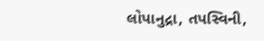લોપાનુદ્રા, તપસ્વિની,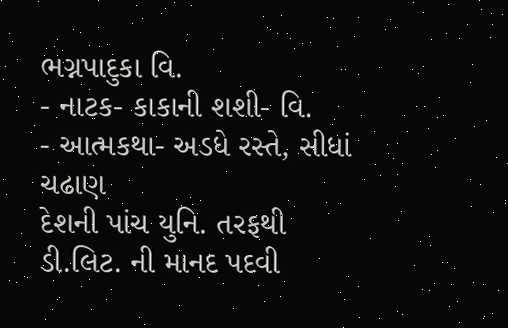ભગ્નપાદુકા વિ.
- નાટક- કાકાની શશી- વિ.
- આત્મકથા- અડધે રસ્તે, સીધાં ચઢાણ
દેશની પાંચ યુનિ. તરફથી ડી.લિટ. ની માનદ પદવી